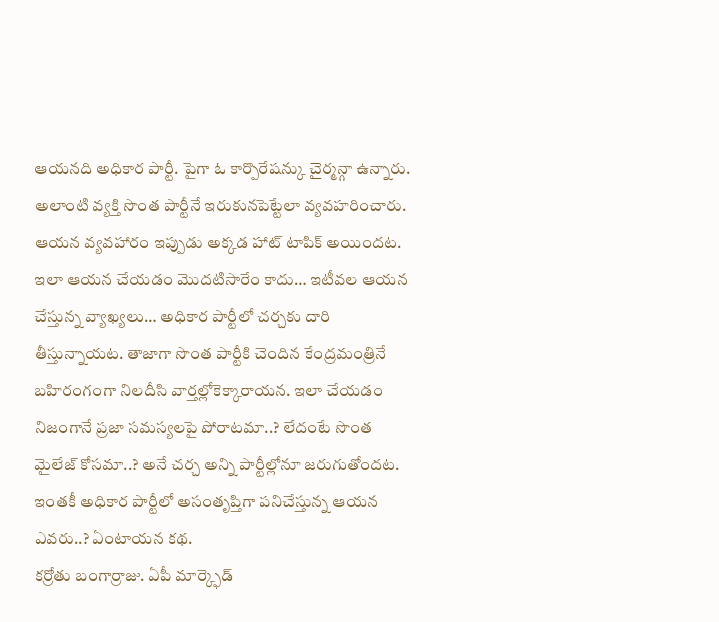ఆయనది అధికార పార్టీ. పైగా ఓ కార్పొరేషన్కు చైర్మన్గా ఉన్నారు. అలాంటి వ్యక్తి సొంత పార్టీనే ఇరుకునపెట్టేలా వ్యవహరించారు. ఆయన వ్యవహారం ఇప్పుడు అక్కడ హాట్ టాపిక్ అయిందట. ఇలా ఆయన చేయడం మొదటిసారేం కాదు… ఇటీవల ఆయన చేస్తున్న వ్యాఖ్యలు… అధికార పార్టీలో చర్చకు దారి తీస్తున్నాయట. తాజాగా సొంత పార్టీకి చెందిన కేంద్రమంత్రినే బహిరంగంగా నిలదీసి వార్తల్లోకెక్కారాయన. ఇలా చేయడం నిజంగానే ప్రజా సమస్యలపై పోరాటమా..? లేదంటే సొంత మైలేజ్ కోసమా..? అనే చర్చ అన్ని పార్టీల్లోనూ జరుగుతోందట. ఇంతకీ అధికార పార్టీలో అసంతృప్తిగా పనిచేస్తున్న ఆయన ఎవరు..? ఏంటాయన కథ.
కర్రోతు బంగార్రాజు. ఏపీ మార్క్ఫెడ్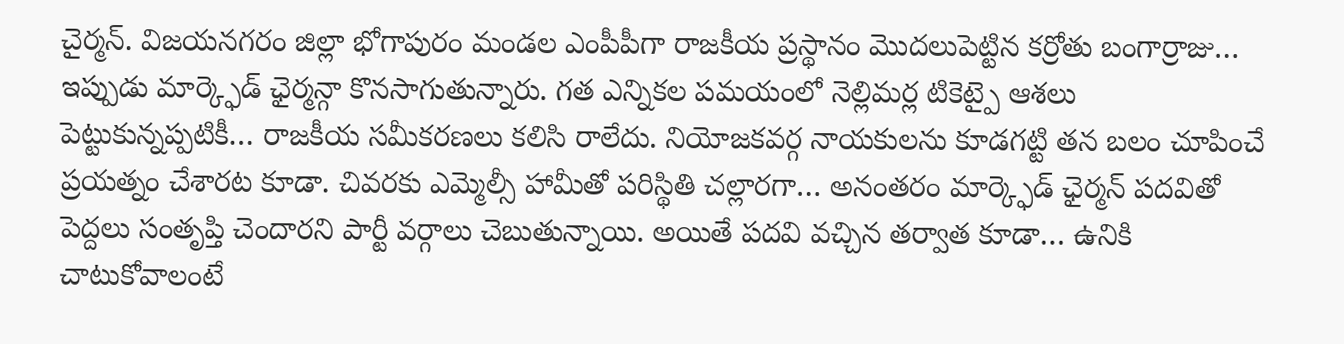చైర్మన్. విజయనగరం జిల్లా భోగాపురం మండల ఎంపీపీగా రాజకీయ ప్రస్థానం మొదలుపెట్టిన కర్రోతు బంగార్రాజు… ఇప్పుడు మార్క్ఫెడ్ ఛైర్మన్గా కొనసాగుతున్నారు. గత ఎన్నికల పమయంలో నెల్లిమర్ల టికెట్పై ఆశలు పెట్టుకున్నప్పటికీ… రాజకీయ సమీకరణలు కలిసి రాలేదు. నియోజకవర్గ నాయకులను కూడగట్టి తన బలం చూపించే ప్రయత్నం చేశారట కూడా. చివరకు ఎమ్మెల్సీ హామీతో పరిస్థితి చల్లారగా… అనంతరం మార్క్ఫెడ్ ఛైర్మన్ పదవితో పెద్దలు సంతృప్తి చెందారని పార్టీ వర్గాలు చెబుతున్నాయి. అయితే పదవి వచ్చిన తర్వాత కూడా… ఉనికి చాటుకోవాలంటే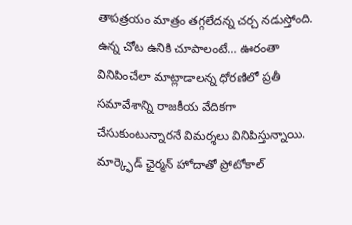తాపత్రయం మాత్రం తగ్గలేదన్న చర్చ నడుస్తోంది. ఉన్న చోట ఉనికి చూపాలంటే… ఊరంతా వినిపించేలా మాట్లాడాలన్న ధోరణిలో ప్రతీ సమావేశాన్ని రాజకీయ వేదికగా చేసుకుంటున్నారనే విమర్శలు వినిపిస్తున్నాయి.
మార్క్ఫెడ్ ఛైర్మన్ హోదాతో ప్రోటోకాల్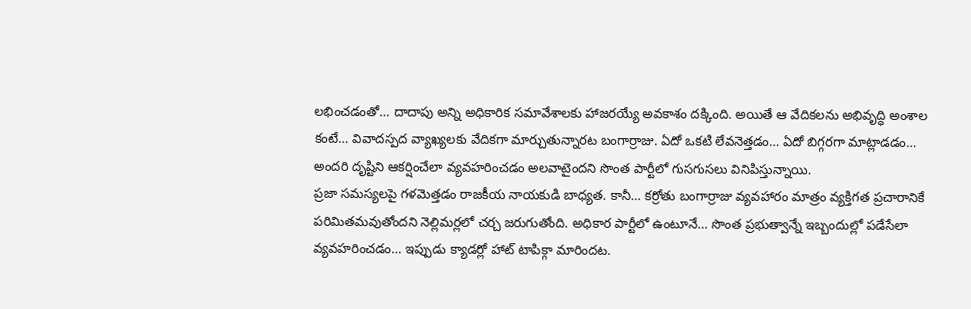లభించడంతో… దాదాపు అన్ని అధికారిక సమావేశాలకు హాజరయ్యే అవకాశం దక్కింది. అయితే ఆ వేదికలను అభివృద్ధి అంశాల కంటే… వివాదస్పద వ్యాఖ్యలకు వేదికగా మార్చుతున్నారట బంగార్రాజు. ఏదో ఒకటి లేవనెత్తడం… ఏదో బిగ్గరగా మాట్లాడడం… అందరి దృష్టిని ఆకర్షించేలా వ్యవహరించడం అలవాటైందని సొంత పార్టీలో గుసగుసలు వినిపిస్తున్నాయి.
ప్రజా సమస్యలపై గళమెత్తడం రాజకీయ నాయకుడి బాధ్యత. కానీ… కర్రోతు బంగార్రాజు వ్యవహారం మాత్రం వ్యక్తిగత ప్రచారానికే పరిమితమవుతోందని నెల్లిమర్లలో చర్చ జరుగుతోంది. అధికార పార్టీలో ఉంటూనే… సొంత ప్రభుత్వాన్నే ఇబ్బందుల్లో పడేసేలా వ్యవహరించడం… ఇప్పుడు క్యాడర్లో హాట్ టాపిక్గా మారిందట.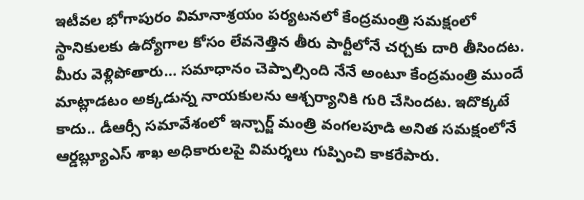ఇటీవల భోగాపురం విమానాశ్రయం పర్యటనలో కేంద్రమంత్రి సమక్షంలో స్థానికులకు ఉద్యోగాల కోసం లేవనెత్తిన తీరు పార్టీలోనే చర్చకు దారి తీసిందట. మీరు వెళ్లిపోతారు… సమాధానం చెప్పాల్సింది నేనే అంటూ కేంద్రమంత్రి ముందే మాట్లాడటం అక్కడున్న నాయకులను ఆశ్చర్యానికి గురి చేసిందట. ఇదొక్కటే కాదు.. డీఆర్సీ సమావేశంలో ఇన్చార్జ్ మంత్రి వంగలపూడి అనిత సమక్షంలోనే ఆర్డబ్ల్యూఎస్ శాఖ అధికారులపై విమర్శలు గుప్పించి కాకరేపారు.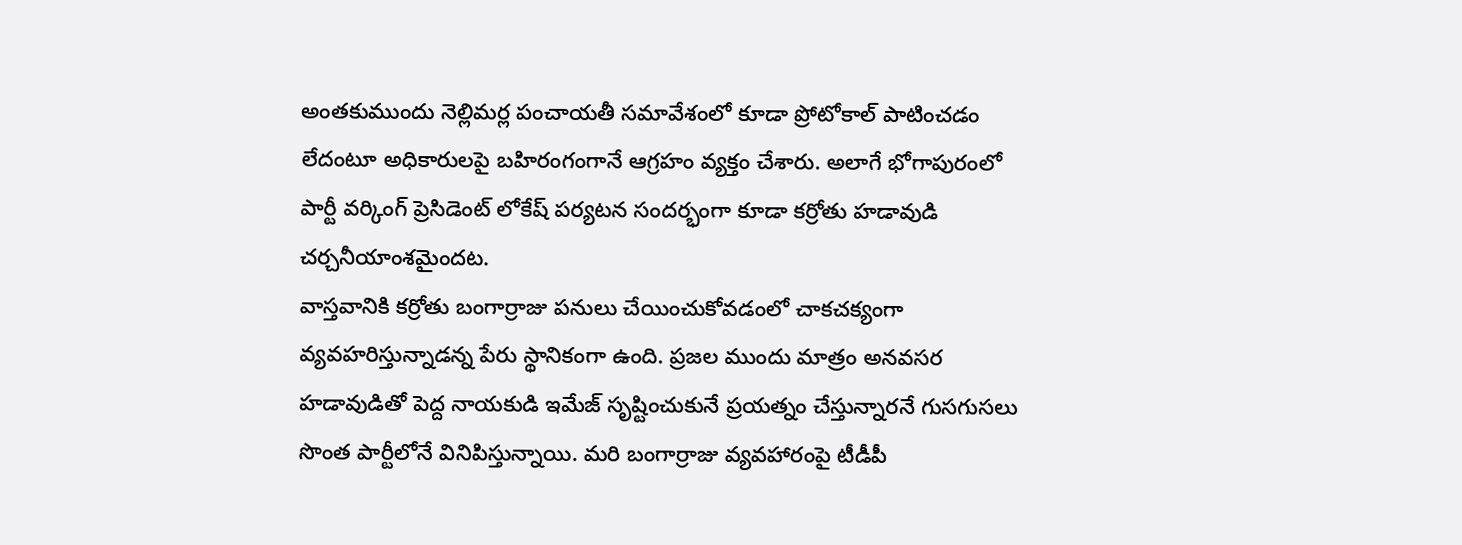అంతకుముందు నెల్లిమర్ల పంచాయతీ సమావేశంలో కూడా ప్రోటోకాల్ పాటించడం లేదంటూ అధికారులపై బహిరంగంగానే ఆగ్రహం వ్యక్తం చేశారు. అలాగే భోగాపురంలో పార్టీ వర్కింగ్ ప్రెసిడెంట్ లోకేష్ పర్యటన సందర్భంగా కూడా కర్రోతు హడావుడి చర్చనీయాంశమైందట.
వాస్తవానికి కర్రోతు బంగార్రాజు పనులు చేయించుకోవడంలో చాకచక్యంగా వ్యవహరిస్తున్నాడన్న పేరు స్థానికంగా ఉంది. ప్రజల ముందు మాత్రం అనవసర హడావుడితో పెద్ద నాయకుడి ఇమేజ్ సృష్టించుకునే ప్రయత్నం చేస్తున్నారనే గుసగుసలు సొంత పార్టీలోనే వినిపిస్తున్నాయి. మరి బంగార్రాజు వ్యవహారంపై టీడీపీ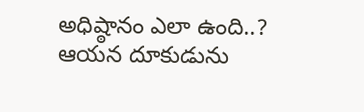అధిష్ఠానం ఎలా ఉంది..? ఆయన దూకుడును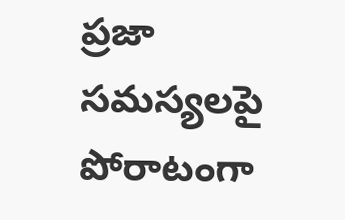ప్రజా సమస్యలపై పోరాటంగా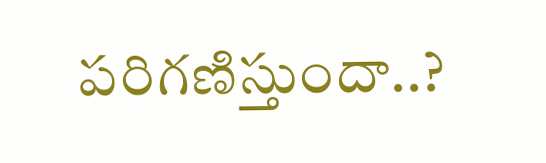పరిగణిస్తుందా..?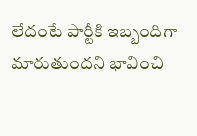లేదంటే పార్టీకి ఇబ్బందిగా మారుతుందని భావించి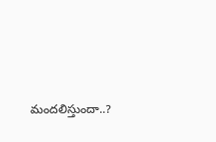మందలిస్తుందా..?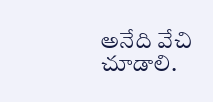అనేది వేచి చూడాలి.